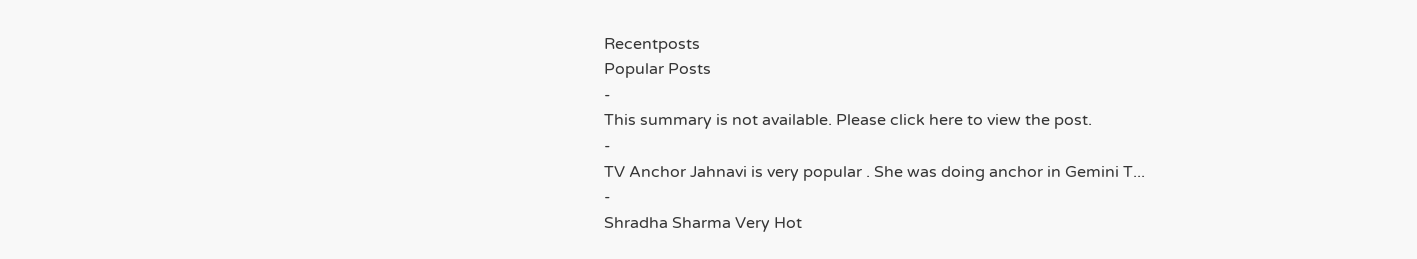Recentposts
Popular Posts
-
This summary is not available. Please click here to view the post.
-
TV Anchor Jahnavi is very popular . She was doing anchor in Gemini T...
-
Shradha Sharma Very Hot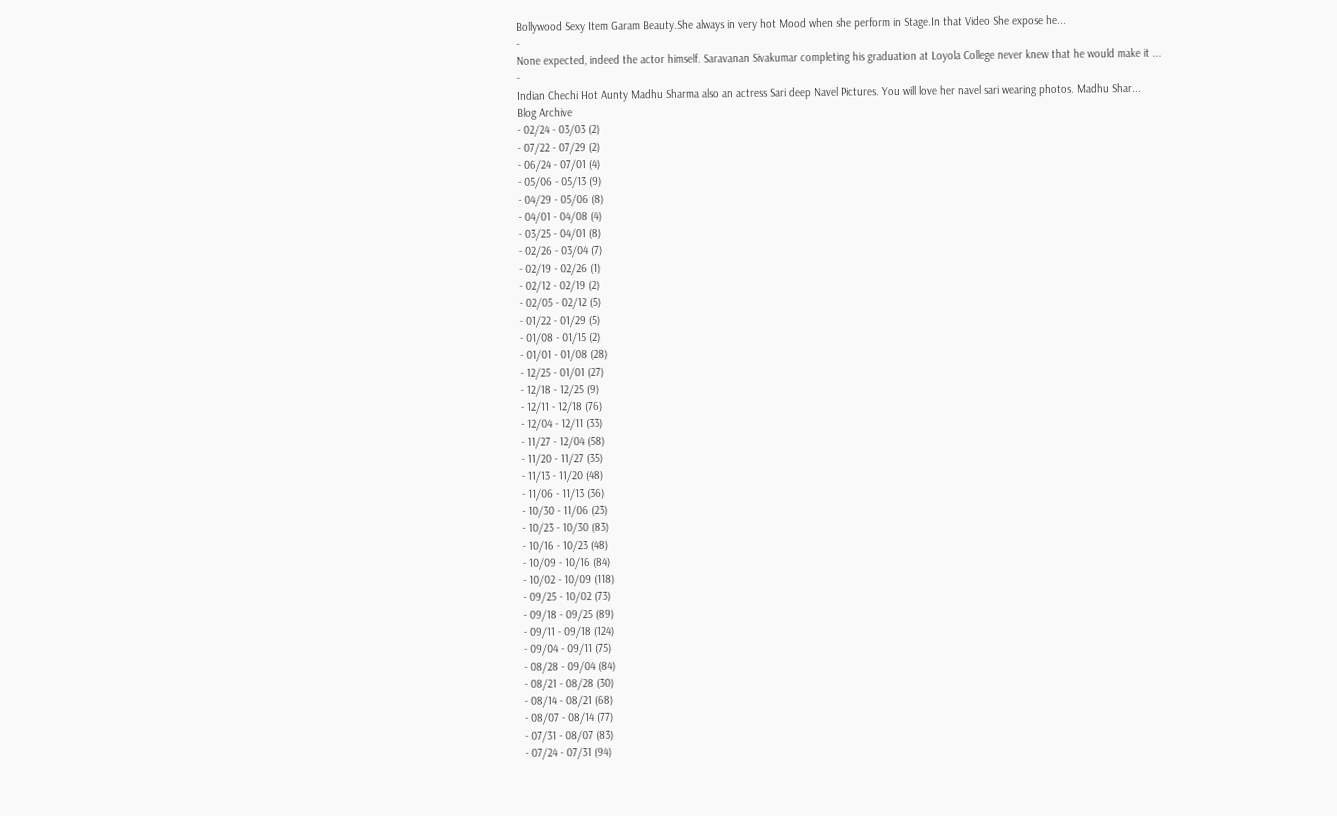Bollywood Sexy Item Garam Beauty.She always in very hot Mood when she perform in Stage.In that Video She expose he...
-
None expected, indeed the actor himself. Saravanan Sivakumar completing his graduation at Loyola College never knew that he would make it ...
-
Indian Chechi Hot Aunty Madhu Sharma also an actress Sari deep Navel Pictures. You will love her navel sari wearing photos. Madhu Shar...
Blog Archive
- 02/24 - 03/03 (2)
- 07/22 - 07/29 (2)
- 06/24 - 07/01 (4)
- 05/06 - 05/13 (9)
- 04/29 - 05/06 (8)
- 04/01 - 04/08 (4)
- 03/25 - 04/01 (8)
- 02/26 - 03/04 (7)
- 02/19 - 02/26 (1)
- 02/12 - 02/19 (2)
- 02/05 - 02/12 (5)
- 01/22 - 01/29 (5)
- 01/08 - 01/15 (2)
- 01/01 - 01/08 (28)
- 12/25 - 01/01 (27)
- 12/18 - 12/25 (9)
- 12/11 - 12/18 (76)
- 12/04 - 12/11 (33)
- 11/27 - 12/04 (58)
- 11/20 - 11/27 (35)
- 11/13 - 11/20 (48)
- 11/06 - 11/13 (36)
- 10/30 - 11/06 (23)
- 10/23 - 10/30 (83)
- 10/16 - 10/23 (48)
- 10/09 - 10/16 (84)
- 10/02 - 10/09 (118)
- 09/25 - 10/02 (73)
- 09/18 - 09/25 (89)
- 09/11 - 09/18 (124)
- 09/04 - 09/11 (75)
- 08/28 - 09/04 (84)
- 08/21 - 08/28 (30)
- 08/14 - 08/21 (68)
- 08/07 - 08/14 (77)
- 07/31 - 08/07 (83)
- 07/24 - 07/31 (94)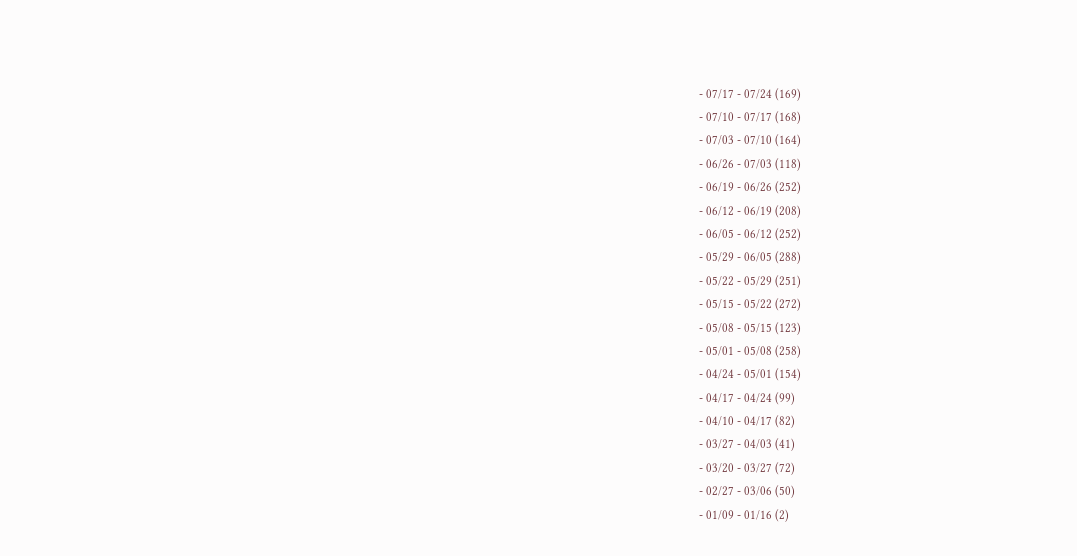- 07/17 - 07/24 (169)
- 07/10 - 07/17 (168)
- 07/03 - 07/10 (164)
- 06/26 - 07/03 (118)
- 06/19 - 06/26 (252)
- 06/12 - 06/19 (208)
- 06/05 - 06/12 (252)
- 05/29 - 06/05 (288)
- 05/22 - 05/29 (251)
- 05/15 - 05/22 (272)
- 05/08 - 05/15 (123)
- 05/01 - 05/08 (258)
- 04/24 - 05/01 (154)
- 04/17 - 04/24 (99)
- 04/10 - 04/17 (82)
- 03/27 - 04/03 (41)
- 03/20 - 03/27 (72)
- 02/27 - 03/06 (50)
- 01/09 - 01/16 (2)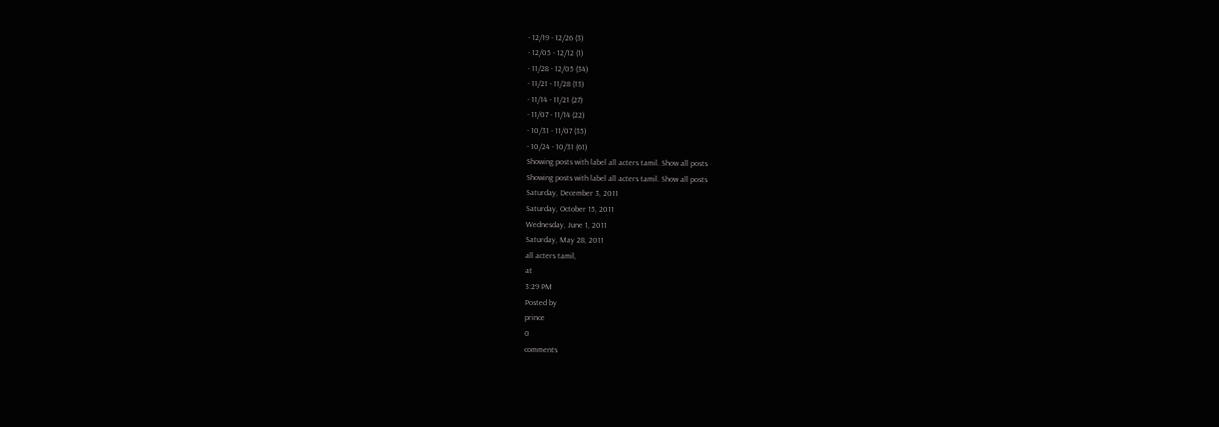- 12/19 - 12/26 (3)
- 12/05 - 12/12 (1)
- 11/28 - 12/05 (34)
- 11/21 - 11/28 (13)
- 11/14 - 11/21 (27)
- 11/07 - 11/14 (22)
- 10/31 - 11/07 (35)
- 10/24 - 10/31 (61)
Showing posts with label all acters tamil. Show all posts
Showing posts with label all acters tamil. Show all posts
Saturday, December 3, 2011
Saturday, October 15, 2011
Wednesday, June 1, 2011
Saturday, May 28, 2011
all acters tamil,
at
3:29 PM
Posted by
prince
0
comments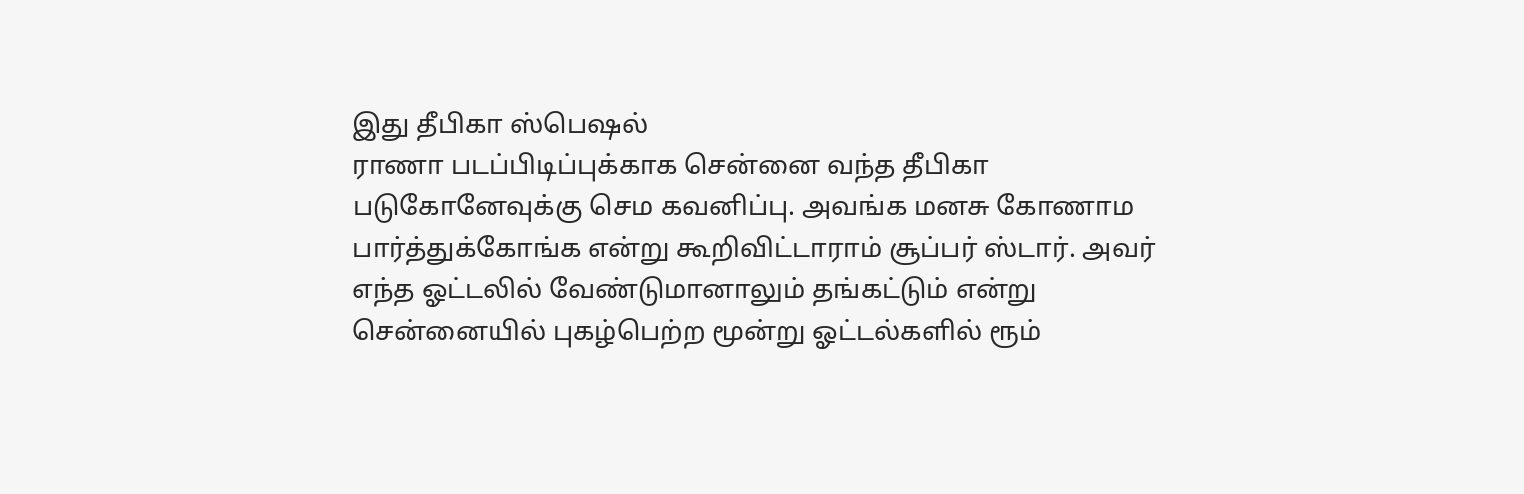இது தீபிகா ஸ்பெஷல்
ராணா படப்பிடிப்புக்காக சென்னை வந்த தீபிகா படுகோனேவுக்கு செம கவனிப்பு. அவங்க மனசு கோணாம பார்த்துக்கோங்க என்று கூறிவிட்டாராம் சூப்பர் ஸ்டார். அவர் எந்த ஓட்டலில் வேண்டுமானாலும் தங்கட்டும் என்று சென்னையில் புகழ்பெற்ற மூன்று ஓட்டல்களில் ரூம்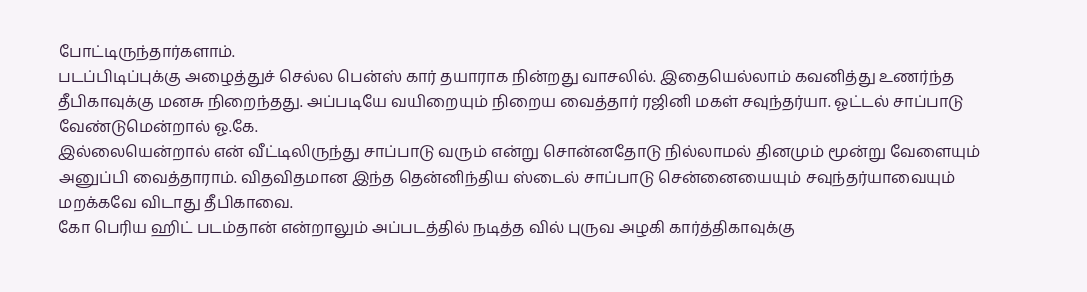போட்டிருந்தார்களாம்.
படப்பிடிப்புக்கு அழைத்துச் செல்ல பென்ஸ் கார் தயாராக நின்றது வாசலில். இதையெல்லாம் கவனித்து உணர்ந்த தீபிகாவுக்கு மனசு நிறைந்தது. அப்படியே வயிறையும் நிறைய வைத்தார் ரஜினி மகள் சவுந்தர்யா. ஓட்டல் சாப்பாடு வேண்டுமென்றால் ஓ.கே.
இல்லையென்றால் என் வீட்டிலிருந்து சாப்பாடு வரும் என்று சொன்னதோடு நில்லாமல் தினமும் மூன்று வேளையும் அனுப்பி வைத்தாராம். விதவிதமான இந்த தென்னிந்திய ஸ்டைல் சாப்பாடு சென்னையையும் சவுந்தர்யாவையும் மறக்கவே விடாது தீபிகாவை.
கோ பெரிய ஹிட் படம்தான் என்றாலும் அப்படத்தில் நடித்த வில் புருவ அழகி கார்த்திகாவுக்கு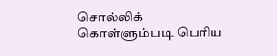சொல்லிக் கொள்ளும்படி பெரிய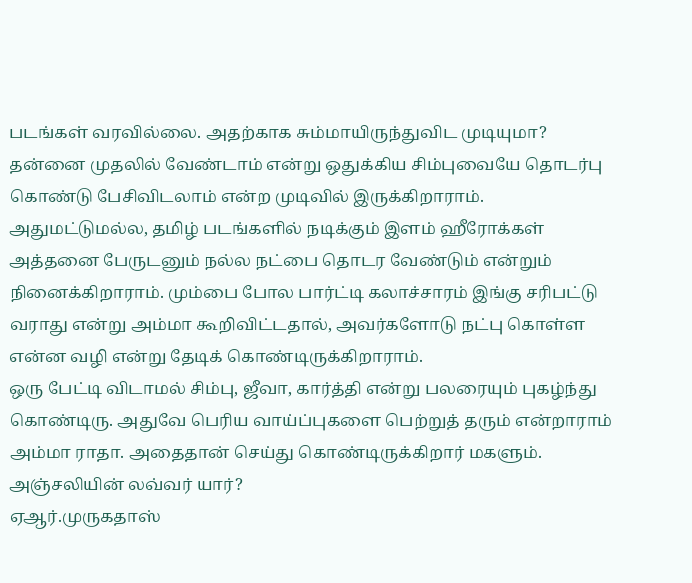படங்கள் வரவில்லை. அதற்காக சும்மாயிருந்துவிட முடியுமா? தன்னை முதலில் வேண்டாம் என்று ஒதுக்கிய சிம்புவையே தொடர்பு கொண்டு பேசிவிடலாம் என்ற முடிவில் இருக்கிறாராம்.
அதுமட்டுமல்ல, தமிழ் படங்களில் நடிக்கும் இளம் ஹீரோக்கள் அத்தனை பேருடனும் நல்ல நட்பை தொடர வேண்டும் என்றும் நினைக்கிறாராம். மும்பை போல பார்ட்டி கலாச்சாரம் இங்கு சரிபட்டு வராது என்று அம்மா கூறிவிட்டதால், அவர்களோடு நட்பு கொள்ள என்ன வழி என்று தேடிக் கொண்டிருக்கிறாராம்.
ஒரு பேட்டி விடாமல் சிம்பு, ஜீவா, கார்த்தி என்று பலரையும் புகழ்ந்து கொண்டிரு. அதுவே பெரிய வாய்ப்புகளை பெற்றுத் தரும் என்றாராம் அம்மா ராதா. அதைதான் செய்து கொண்டிருக்கிறார் மகளும்.
அஞ்சலியின் லவ்வர் யார்?
ஏஆர்.முருகதாஸ்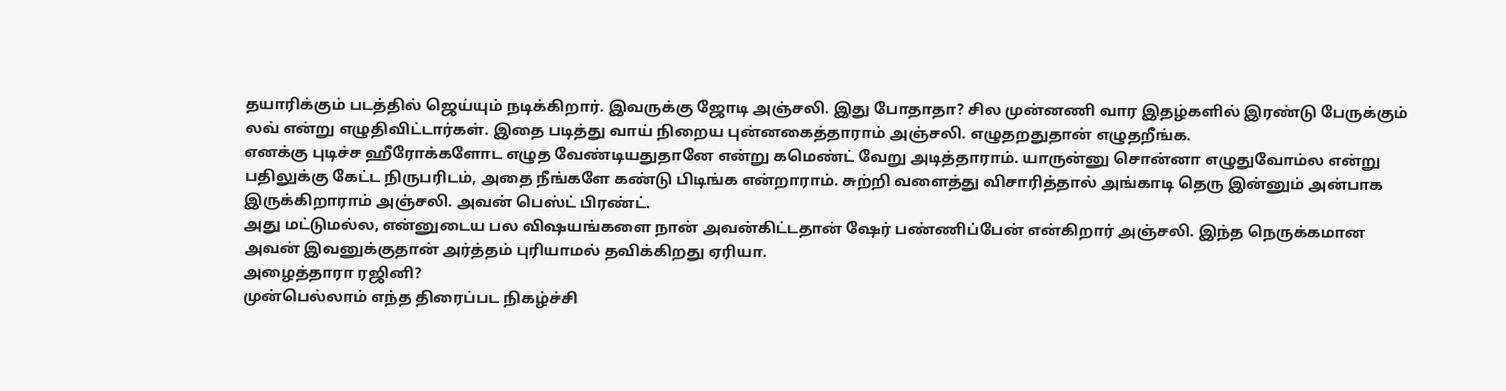தயாரிக்கும் படத்தில் ஜெய்யும் நடிக்கிறார். இவருக்கு ஜோடி அஞ்சலி. இது போதாதா? சில முன்னணி வார இதழ்களில் இரண்டு பேருக்கும் லவ் என்று எழுதிவிட்டார்கள். இதை படித்து வாய் நிறைய புன்னகைத்தாராம் அஞ்சலி. எழுதறதுதான் எழுதறீங்க.
எனக்கு புடிச்ச ஹீரோக்களோட எழுத வேண்டியதுதானே என்று கமெண்ட் வேறு அடித்தாராம். யாருன்னு சொன்னா எழுதுவோம்ல என்று பதிலுக்கு கேட்ட நிருபரிடம், அதை நீங்களே கண்டு பிடிங்க என்றாராம். சுற்றி வளைத்து விசாரித்தால் அங்காடி தெரு இன்னும் அன்பாக இருக்கிறாராம் அஞ்சலி. அவன் பெஸ்ட் பிரண்ட்.
அது மட்டுமல்ல, என்னுடைய பல விஷயங்களை நான் அவன்கிட்டதான் ஷேர் பண்ணிப்பேன் என்கிறார் அஞ்சலி. இந்த நெருக்கமான அவன் இவனுக்குதான் அர்த்தம் புரியாமல் தவிக்கிறது ஏரியா.
அழைத்தாரா ரஜினி?
முன்பெல்லாம் எந்த திரைப்பட நிகழ்ச்சி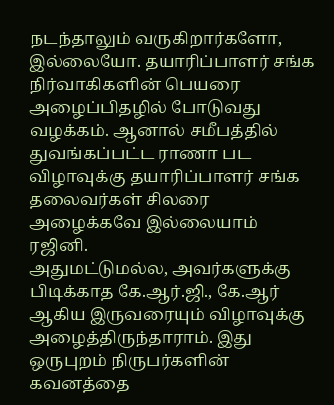நடந்தாலும் வருகிறார்களோ, இல்லையோ. தயாரிப்பாளர் சங்க நிர்வாகிகளின் பெயரை அழைப்பிதழில் போடுவது வழக்கம். ஆனால் சமீபத்தில் துவங்கப்பட்ட ராணா பட விழாவுக்கு தயாரிப்பாளர் சங்க தலைவர்கள் சிலரை அழைக்கவே இல்லையாம் ரஜினி.
அதுமட்டுமல்ல, அவர்களுக்கு பிடிக்காத கே.ஆர்.ஜி., கே.ஆர் ஆகிய இருவரையும் விழாவுக்கு அழைத்திருந்தாராம். இது ஒருபுறம் நிருபர்களின் கவனத்தை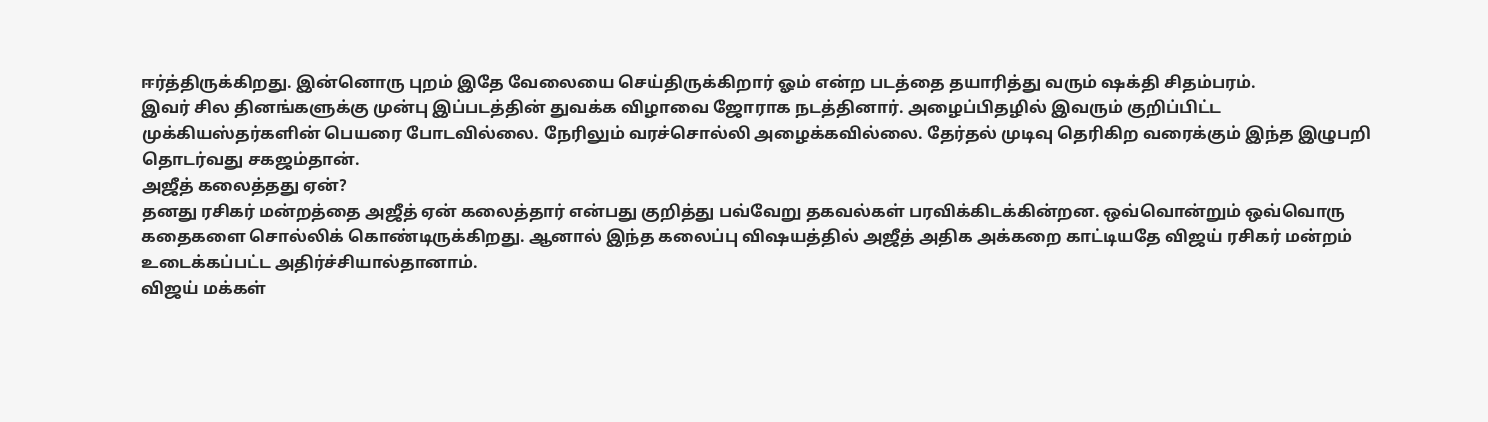ஈர்த்திருக்கிறது. இன்னொரு புறம் இதே வேலையை செய்திருக்கிறார் ஓம் என்ற படத்தை தயாரித்து வரும் ஷக்தி சிதம்பரம்.
இவர் சில தினங்களுக்கு முன்பு இப்படத்தின் துவக்க விழாவை ஜோராக நடத்தினார். அழைப்பிதழில் இவரும் குறிப்பிட்ட முக்கியஸ்தர்களின் பெயரை போடவில்லை. நேரிலும் வரச்சொல்லி அழைக்கவில்லை. தேர்தல் முடிவு தெரிகிற வரைக்கும் இந்த இழுபறி தொடர்வது சகஜம்தான்.
அஜீத் கலைத்தது ஏன்?
தனது ரசிகர் மன்றத்தை அஜீத் ஏன் கலைத்தார் என்பது குறித்து பவ்வேறு தகவல்கள் பரவிக்கிடக்கின்றன. ஒவ்வொன்றும் ஒவ்வொரு கதைகளை சொல்லிக் கொண்டிருக்கிறது. ஆனால் இந்த கலைப்பு விஷயத்தில் அஜீத் அதிக அக்கறை காட்டியதே விஜய் ரசிகர் மன்றம் உடைக்கப்பட்ட அதிர்ச்சியால்தானாம்.
விஜய் மக்கள்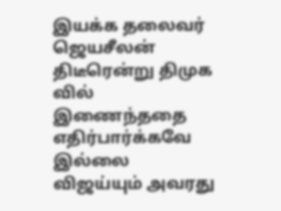இயக்க தலைவர் ஜெயசீலன் திடீரென்று திமுக வில் இணைந்ததை எதிர்பார்க்கவே இல்லை விஜய்யும் அவரது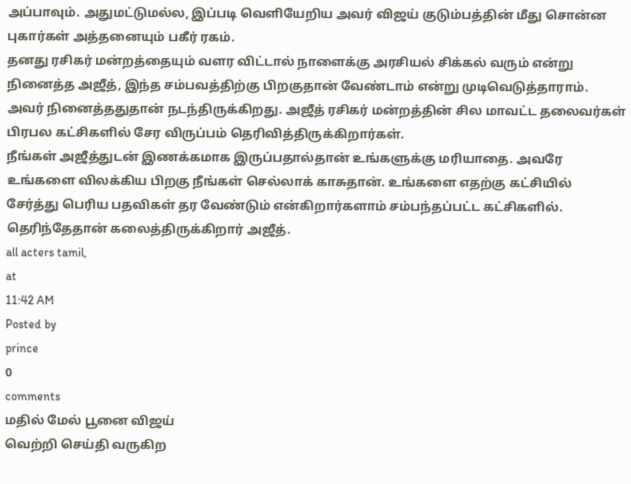அப்பாவும். அதுமட்டுமல்ல, இப்படி வெளியேறிய அவர் விஜய் குடும்பத்தின் மீது சொன்ன புகார்கள் அத்தனையும் பகீர் ரகம்.
தனது ரசிகர் மன்றத்தையும் வளர விட்டால் நாளைக்கு அரசியல் சிக்கல் வரும் என்று நினைத்த அஜீத், இந்த சம்பவத்திற்கு பிறகுதான் வேண்டாம் என்று முடிவெடுத்தாராம். அவர் நினைத்ததுதான் நடந்திருக்கிறது. அஜீத் ரசிகர் மன்றத்தின் சில மாவட்ட தலைவர்கள் பிரபல கட்சிகளில் சேர விருப்பம் தெரிவித்திருக்கிறார்கள்.
நீங்கள் அஜீத்துடன் இணக்கமாக இருப்பதால்தான் உங்களுக்கு மரியாதை. அவரே உங்களை விலக்கிய பிறகு நீங்கள் செல்லாக் காசுதான். உங்களை எதற்கு கட்சியில் சேர்த்து பெரிய பதவிகள் தர வேண்டும் என்கிறார்களாம் சம்பந்தப்பட்ட கட்சிகளில். தெரிந்தேதான் கலைத்திருக்கிறார் அஜீத்.
all acters tamil,
at
11:42 AM
Posted by
prince
0
comments
மதில் மேல் பூனை விஜய்
வெற்றி செய்தி வருகிற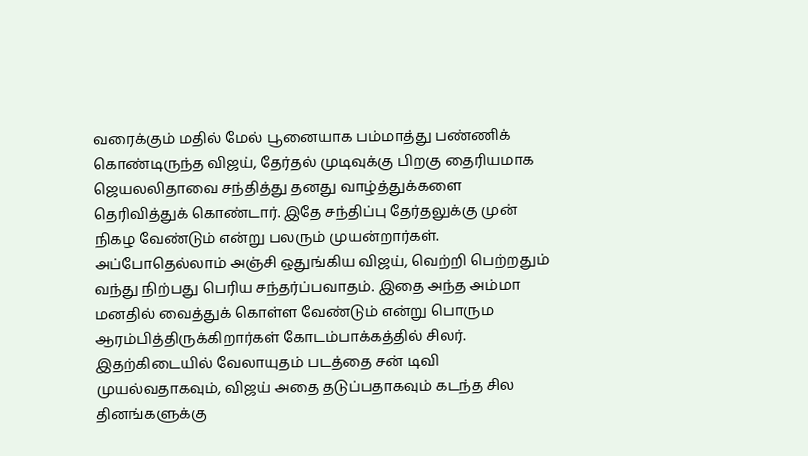வரைக்கும் மதில் மேல் பூனையாக பம்மாத்து பண்ணிக் கொண்டிருந்த விஜய், தேர்தல் முடிவுக்கு பிறகு தைரியமாக ஜெயலலிதாவை சந்தித்து தனது வாழ்த்துக்களை தெரிவித்துக் கொண்டார். இதே சந்திப்பு தேர்தலுக்கு முன் நிகழ வேண்டும் என்று பலரும் முயன்றார்கள்.
அப்போதெல்லாம் அஞ்சி ஒதுங்கிய விஜய், வெற்றி பெற்றதும் வந்து நிற்பது பெரிய சந்தர்ப்பவாதம். இதை அந்த அம்மா மனதில் வைத்துக் கொள்ள வேண்டும் என்று பொரும ஆரம்பித்திருக்கிறார்கள் கோடம்பாக்கத்தில் சிலர். இதற்கிடையில் வேலாயுதம் படத்தை சன் டிவி முயல்வதாகவும், விஜய் அதை தடுப்பதாகவும் கடந்த சில தினங்களுக்கு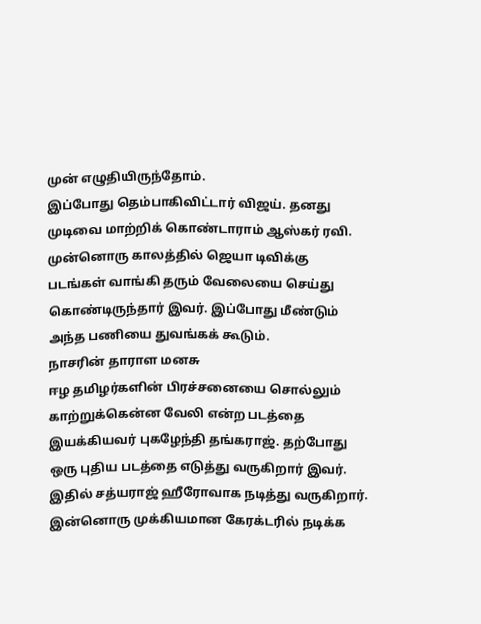முன் எழுதியிருந்தோம்.
இப்போது தெம்பாகிவிட்டார் விஜய். தனது முடிவை மாற்றிக் கொண்டாராம் ஆஸ்கர் ரவி. முன்னொரு காலத்தில் ஜெயா டிவிக்கு படங்கள் வாங்கி தரும் வேலையை செய்து கொண்டிருந்தார் இவர். இப்போது மீண்டும் அந்த பணியை துவங்கக் கூடும்.
நாசரின் தாராள மனசு
ஈழ தமிழர்களின் பிரச்சனையை சொல்லும் காற்றுக்கென்ன வேலி என்ற படத்தை இயக்கியவர் புகழேந்தி தங்கராஜ். தற்போது ஒரு புதிய படத்தை எடுத்து வருகிறார் இவர். இதில் சத்யராஜ் ஹீரோவாக நடித்து வருகிறார். இன்னொரு முக்கியமான கேரக்டரில் நடிக்க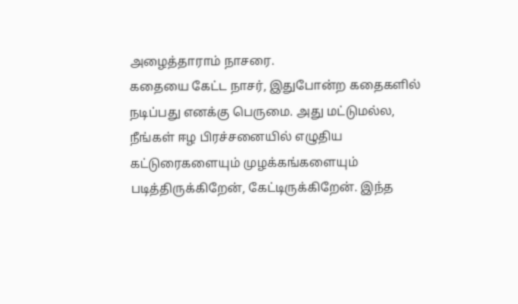அழைத்தாராம் நாசரை.
கதையை கேட்ட நாசர், இதுபோன்ற கதைகளில் நடிப்பது எனக்கு பெருமை. அது மட்டுமல்ல, நீங்கள் ஈழ பிரச்சனையில் எழுதிய கட்டுரைகளையும் முழக்கங்களையும் படித்திருக்கிறேன், கேட்டிருக்கிறேன். இந்த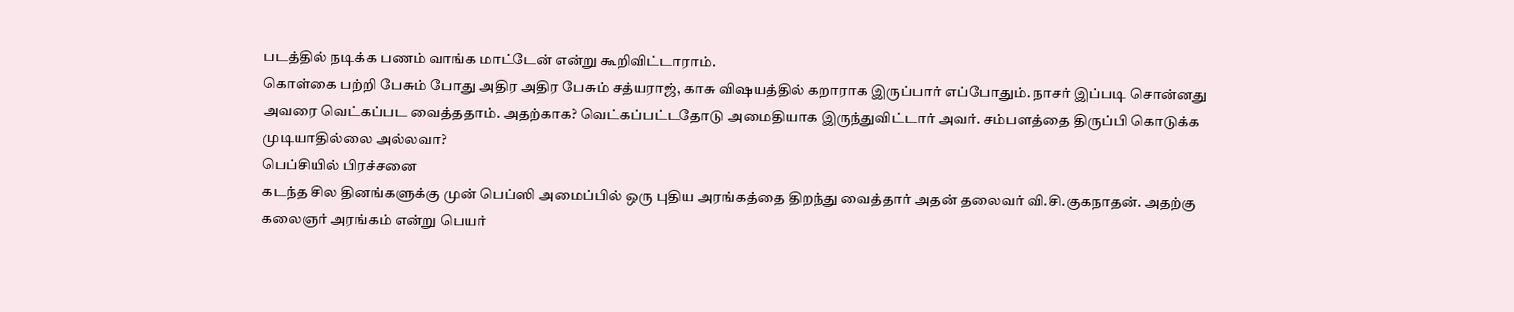படத்தில் நடிக்க பணம் வாங்க மாட்டேன் என்று கூறிவிட்டாராம்.
கொள்கை பற்றி பேசும் போது அதிர அதிர பேசும் சத்யராஜ், காசு விஷயத்தில் கறாராக இருப்பார் எப்போதும். நாசர் இப்படி சொன்னது அவரை வெட்கப்பட வைத்ததாம். அதற்காக? வெட்கப்பட்டதோடு அமைதியாக இருந்துவிட்டார் அவர். சம்பளத்தை திருப்பி கொடுக்க முடியாதில்லை அல்லவா?
பெப்சியில் பிரச்சனை
கடந்த சில தினங்களுக்கு முன் பெப்ஸி அமைப்பில் ஒரு புதிய அரங்கத்தை திறந்து வைத்தார் அதன் தலைவர் வி.சி.குகநாதன். அதற்கு கலைஞர் அரங்கம் என்று பெயர்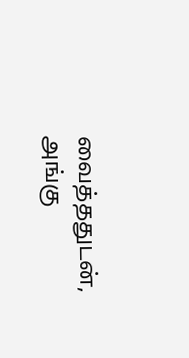வைத்ததுடன், அங்கு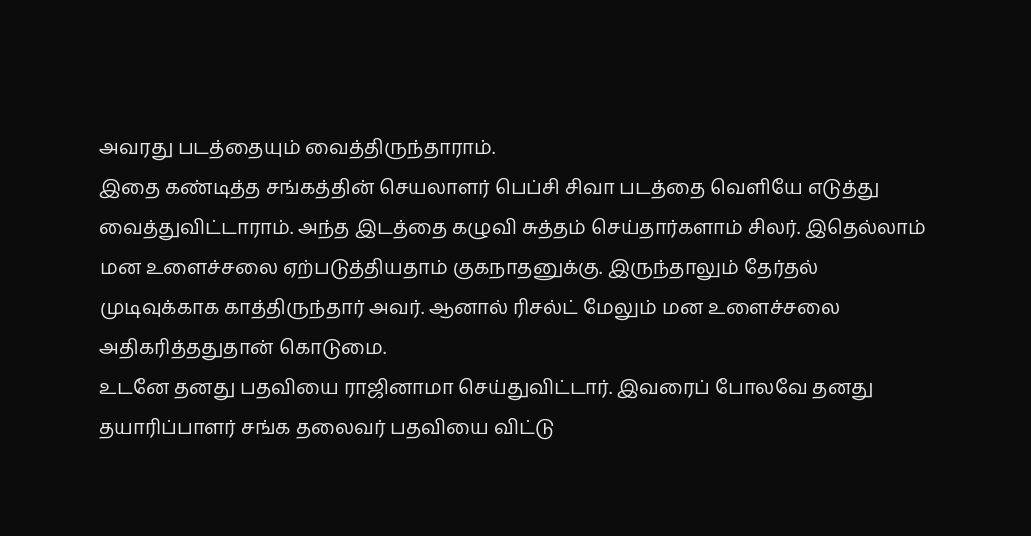அவரது படத்தையும் வைத்திருந்தாராம்.
இதை கண்டித்த சங்கத்தின் செயலாளர் பெப்சி சிவா படத்தை வெளியே எடுத்து வைத்துவிட்டாராம். அந்த இடத்தை கழுவி சுத்தம் செய்தார்களாம் சிலர். இதெல்லாம் மன உளைச்சலை ஏற்படுத்தியதாம் குகநாதனுக்கு. இருந்தாலும் தேர்தல் முடிவுக்காக காத்திருந்தார் அவர். ஆனால் ரிசல்ட் மேலும் மன உளைச்சலை அதிகரித்ததுதான் கொடுமை.
உடனே தனது பதவியை ராஜினாமா செய்துவிட்டார். இவரைப் போலவே தனது தயாரிப்பாளர் சங்க தலைவர் பதவியை விட்டு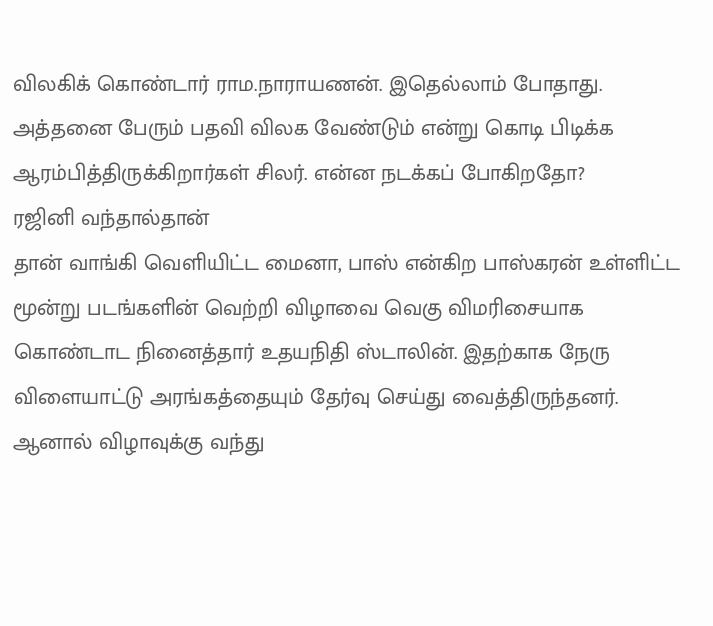விலகிக் கொண்டார் ராம.நாராயணன். இதெல்லாம் போதாது. அத்தனை பேரும் பதவி விலக வேண்டும் என்று கொடி பிடிக்க ஆரம்பித்திருக்கிறார்கள் சிலர். என்ன நடக்கப் போகிறதோ?
ரஜினி வந்தால்தான்
தான் வாங்கி வெளியிட்ட மைனா, பாஸ் என்கிற பாஸ்கரன் உள்ளிட்ட மூன்று படங்களின் வெற்றி விழாவை வெகு விமரிசையாக கொண்டாட நினைத்தார் உதயநிதி ஸ்டாலின். இதற்காக நேரு விளையாட்டு அரங்கத்தையும் தேர்வு செய்து வைத்திருந்தனர்.
ஆனால் விழாவுக்கு வந்து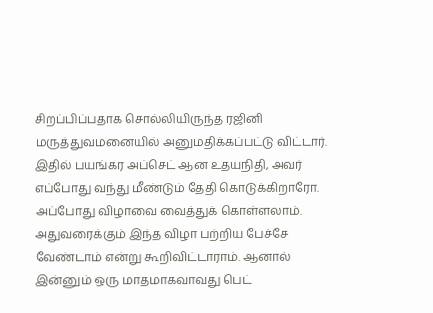சிறப்பிப்பதாக சொல்லியிருந்த ரஜினி மருத்துவமனையில் அனுமதிக்கப்பட்டு விட்டார். இதில் பயங்கர அப்செட் ஆன உதயநிதி, அவர் எப்போது வந்து மீண்டும் தேதி கொடுக்கிறாரோ. அப்போது விழாவை வைத்துக் கொள்ளலாம்.
அதுவரைக்கும் இந்த விழா பற்றிய பேச்சே வேண்டாம் என்று கூறிவிட்டாராம். ஆனால் இன்னும் ஒரு மாதமாகவாவது பெட்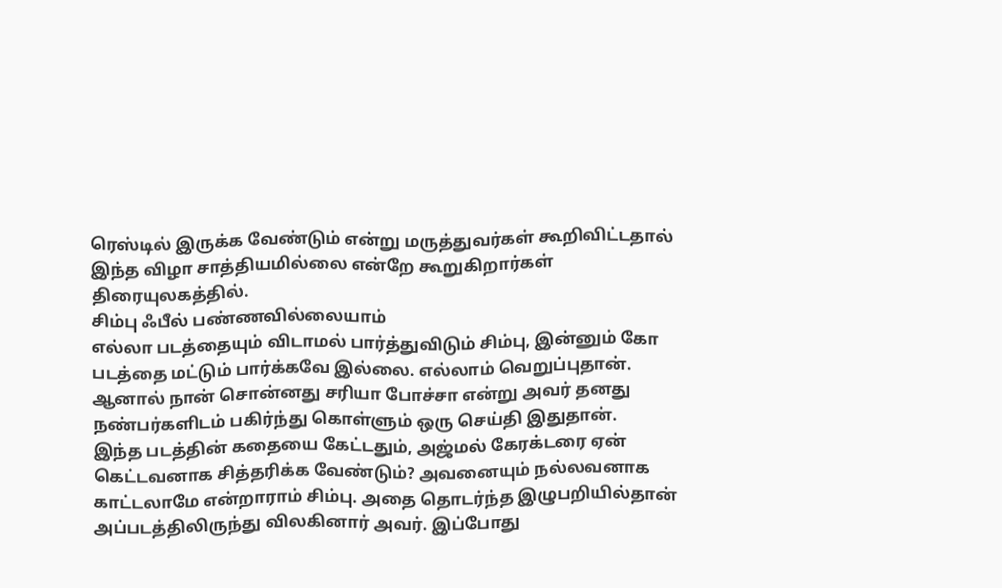ரெஸ்டில் இருக்க வேண்டும் என்று மருத்துவர்கள் கூறிவிட்டதால் இந்த விழா சாத்தியமில்லை என்றே கூறுகிறார்கள் திரையுலகத்தில்.
சிம்பு ஃபீல் பண்ணவில்லையாம்
எல்லா படத்தையும் விடாமல் பார்த்துவிடும் சிம்பு, இன்னும் கோ படத்தை மட்டும் பார்க்கவே இல்லை. எல்லாம் வெறுப்புதான். ஆனால் நான் சொன்னது சரியா போச்சா என்று அவர் தனது நண்பர்களிடம் பகிர்ந்து கொள்ளும் ஒரு செய்தி இதுதான்.
இந்த படத்தின் கதையை கேட்டதும், அஜ்மல் கேரக்டரை ஏன் கெட்டவனாக சித்தரிக்க வேண்டும்? அவனையும் நல்லவனாக காட்டலாமே என்றாராம் சிம்பு. அதை தொடர்ந்த இழுபறியில்தான் அப்படத்திலிருந்து விலகினார் அவர். இப்போது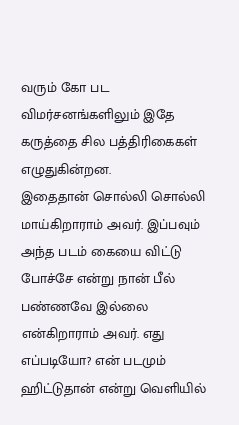வரும் கோ பட விமர்சனங்களிலும் இதே கருத்தை சில பத்திரிகைகள் எழுதுகின்றன.
இதைதான் சொல்லி சொல்லி மாய்கிறாராம் அவர். இப்பவும் அந்த படம் கையை விட்டு போச்சே என்று நான் பீல் பண்ணவே இல்லை என்கிறாராம் அவர். எது எப்படியோ? என் படமும் ஹிட்டுதான் என்று வெளியில்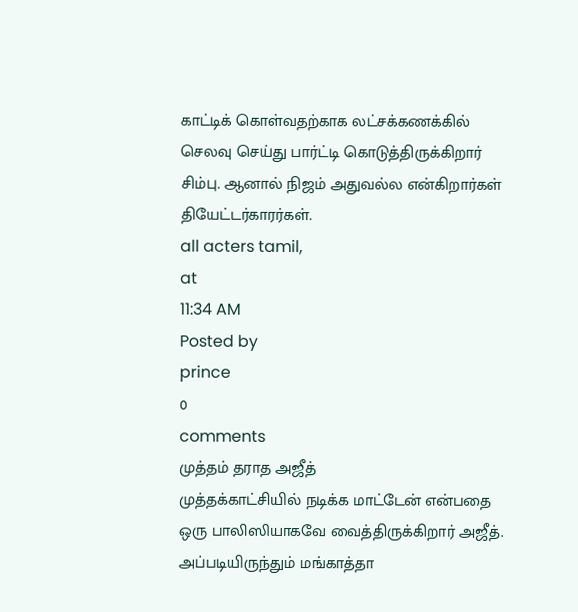காட்டிக் கொள்வதற்காக லட்சக்கணக்கில் செலவு செய்து பார்ட்டி கொடுத்திருக்கிறார் சிம்பு. ஆனால் நிஜம் அதுவல்ல என்கிறார்கள் தியேட்டர்காரர்கள்.
all acters tamil,
at
11:34 AM
Posted by
prince
0
comments
முத்தம் தராத அஜீத்
முத்தக்காட்சியில் நடிக்க மாட்டேன் என்பதை ஒரு பாலிஸியாகவே வைத்திருக்கிறார் அஜீத். அப்படியிருந்தும் மங்காத்தா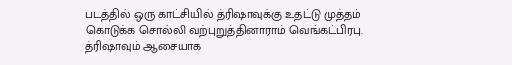படத்தில் ஒரு காட்சியில் த்ரிஷாவுக்கு உதட்டு முத்தம் கொடுக்க சொல்லி வற்புறுத்தினாராம் வெங்கட்பிரபு. த்ரிஷாவும் ஆசையாக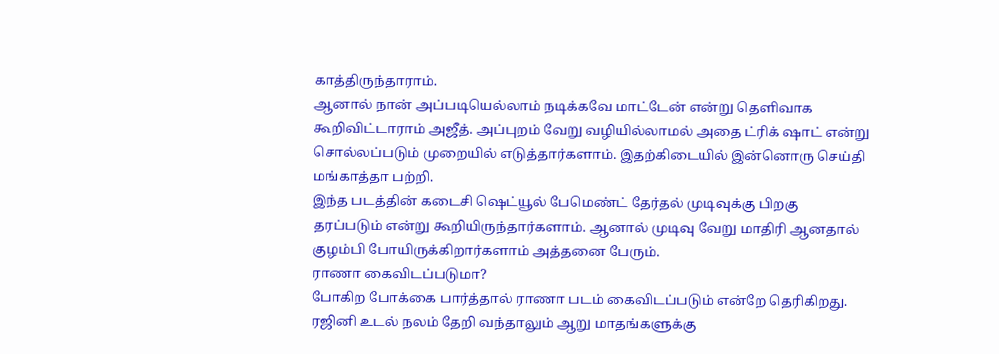காத்திருந்தாராம்.
ஆனால் நான் அப்படியெல்லாம் நடிக்கவே மாட்டேன் என்று தெளிவாக கூறிவிட்டாராம் அஜீத். அப்புறம் வேறு வழியில்லாமல் அதை ட்ரிக் ஷாட் என்று சொல்லப்படும் முறையில் எடுத்தார்களாம். இதற்கிடையில் இன்னொரு செய்தி மங்காத்தா பற்றி.
இந்த படத்தின் கடைசி ஷெட்யூல் பேமெண்ட் தேர்தல் முடிவுக்கு பிறகு தரப்படும் என்று கூறியிருந்தார்களாம். ஆனால் முடிவு வேறு மாதிரி ஆனதால் குழம்பி போயிருக்கிறார்களாம் அத்தனை பேரும்.
ராணா கைவிடப்படுமா?
போகிற போக்கை பார்த்தால் ராணா படம் கைவிடப்படும் என்றே தெரிகிறது. ரஜினி உடல் நலம் தேறி வந்தாலும் ஆறு மாதங்களுக்கு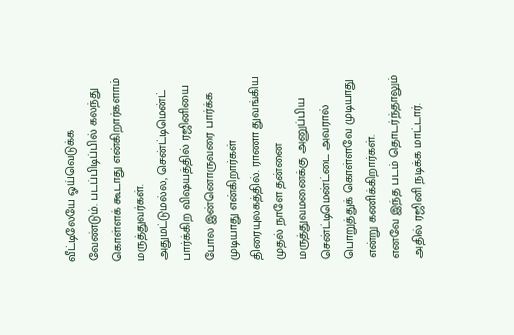வீட்டிலேயே ஓய்வெடுக்க வேண்டும். படப்பிடிப்பில் கலந்து கொள்ளக் கூடாது என்கிறார்களாம் மருத்துவர்கள்.
அதுமட்டுமல்ல, சென்ட்டிமென்ட் பார்க்கிற விஷயத்தில் ரஜினியை போல இன்னொருவரை பார்க்க முடியாது என்கிறார்கள் திரையுலகத்தில். ராணா துவங்கிய முதல் நாளே தன்னை மருத்துவமனைக்கு அனுப்பிய சென்ட்டிமென்ட்டை அவரால் பொறுத்துக் கொள்ளவே முடியாது என்று கணிக்கிறார்கள்.
எனவே இந்த படம் தொடர்ந்தாலும் அதில் ரஜினி நடிக்க மாட்டார்.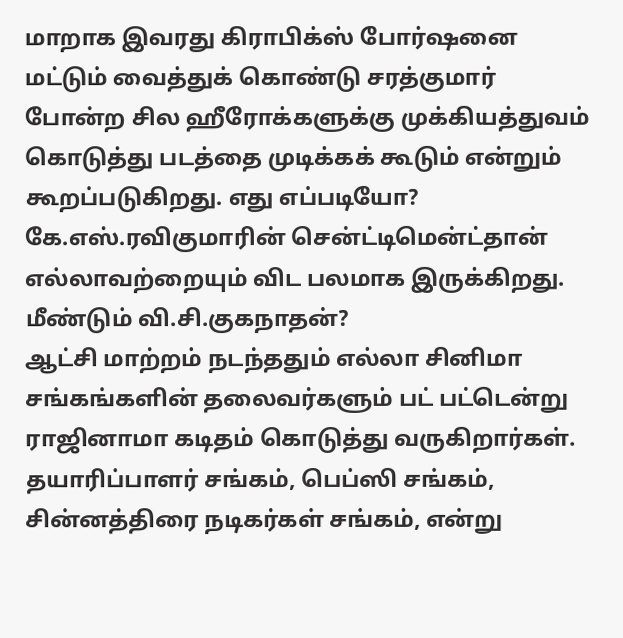மாறாக இவரது கிராபிக்ஸ் போர்ஷனை மட்டும் வைத்துக் கொண்டு சரத்குமார் போன்ற சில ஹீரோக்களுக்கு முக்கியத்துவம் கொடுத்து படத்தை முடிக்கக் கூடும் என்றும் கூறப்படுகிறது. எது எப்படியோ? கே.எஸ்.ரவிகுமாரின் சென்ட்டிமென்ட்தான் எல்லாவற்றையும் விட பலமாக இருக்கிறது.
மீண்டும் வி.சி.குகநாதன்?
ஆட்சி மாற்றம் நடந்ததும் எல்லா சினிமா சங்கங்களின் தலைவர்களும் பட் பட்டென்று ராஜினாமா கடிதம் கொடுத்து வருகிறார்கள். தயாரிப்பாளர் சங்கம், பெப்ஸி சங்கம், சின்னத்திரை நடிகர்கள் சங்கம், என்று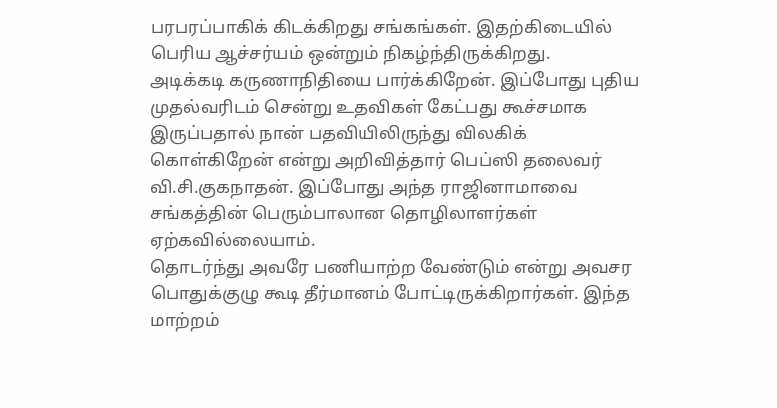பரபரப்பாகிக் கிடக்கிறது சங்கங்கள். இதற்கிடையில் பெரிய ஆச்சர்யம் ஒன்றும் நிகழ்ந்திருக்கிறது.
அடிக்கடி கருணாநிதியை பார்க்கிறேன். இப்போது புதிய முதல்வரிடம் சென்று உதவிகள் கேட்பது கூச்சமாக இருப்பதால் நான் பதவியிலிருந்து விலகிக் கொள்கிறேன் என்று அறிவித்தார் பெப்ஸி தலைவர் வி.சி.குகநாதன். இப்போது அந்த ராஜினாமாவை சங்கத்தின் பெரும்பாலான தொழிலாளர்கள் ஏற்கவில்லையாம்.
தொடர்ந்து அவரே பணியாற்ற வேண்டும் என்று அவசர பொதுக்குழு கூடி தீர்மானம் போட்டிருக்கிறார்கள். இந்த மாற்றம்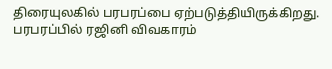திரையுலகில் பரபரப்பை ஏற்படுத்தியிருக்கிறது.
பரபரப்பில் ரஜினி விவகாரம்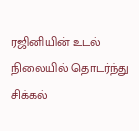ரஜினியின் உடல் நிலையில் தொடர்ந்து சிக்கல்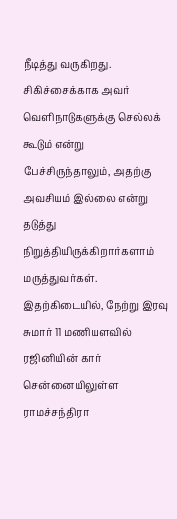நீடித்து வருகிறது. சிகிச்சைக்காக அவர் வெளிநாடுகளுக்கு செல்லக் கூடும் என்று பேச்சிருந்தாலும், அதற்கு அவசியம் இல்லை என்று தடுத்து நிறுத்தியிருக்கிறார்களாம் மருத்துவர்கள்.
இதற்கிடையில், நேற்று இரவு சுமார் 11 மணியளவில் ரஜினியின் கார் சென்னையிலுள்ள ராமச்சந்திரா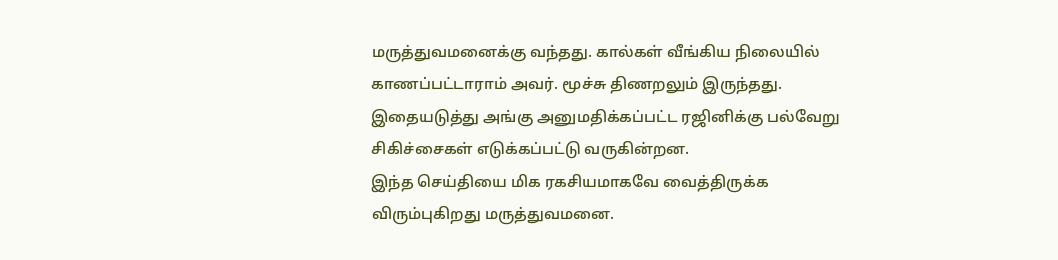மருத்துவமனைக்கு வந்தது. கால்கள் வீங்கிய நிலையில் காணப்பட்டாராம் அவர். மூச்சு திணறலும் இருந்தது. இதையடுத்து அங்கு அனுமதிக்கப்பட்ட ரஜினிக்கு பல்வேறு சிகிச்சைகள் எடுக்கப்பட்டு வருகின்றன.
இந்த செய்தியை மிக ரகசியமாகவே வைத்திருக்க விரும்புகிறது மருத்துவமனை.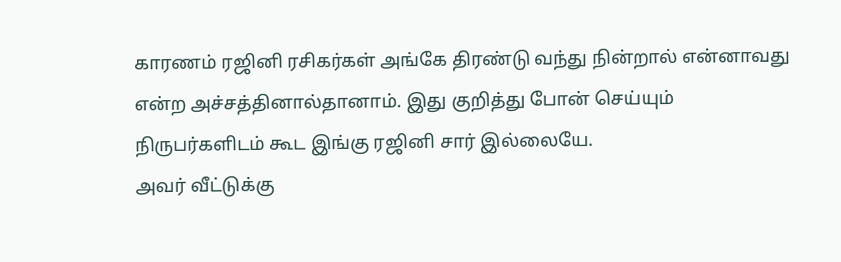காரணம் ரஜினி ரசிகர்கள் அங்கே திரண்டு வந்து நின்றால் என்னாவது என்ற அச்சத்தினால்தானாம். இது குறித்து போன் செய்யும் நிருபர்களிடம் கூட இங்கு ரஜினி சார் இல்லையே.
அவர் வீட்டுக்கு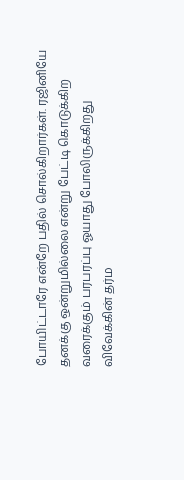போயிட்டாரே என்றே பதில் சொல்கிறார்கள். ரஜினியே தனக்கு ஒன்றுமில்லை என்று பேட்டி கொடுக்கிற வரைக்கும் பரபரப்பு ஓயாது போலிருக்கிறது
விவேக்கின் தர்ம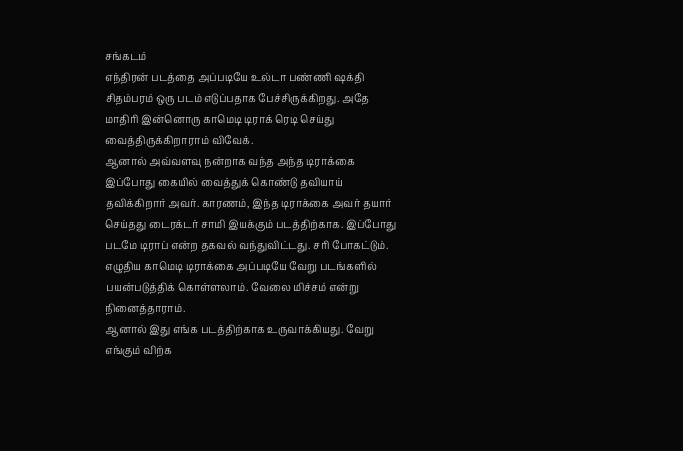சங்கடம்
எந்திரன் படத்தை அப்படியே உல்டா பண்ணி ஷக்தி சிதம்பரம் ஒரு படம் எடுப்பதாக பேச்சிருக்கிறது. அதே மாதிரி இன்னொரு காமெடி டிராக் ரெடி செய்து வைத்திருக்கிறாராம் விவேக்.
ஆனால் அவ்வளவு நன்றாக வந்த அந்த டிராக்கை இப்போது கையில் வைத்துக் கொண்டு தவியாய் தவிக்கிறார் அவர். காரணம், இந்த டிராக்கை அவர் தயார் செய்தது டைரக்டர் சாமி இயக்கும் படத்திற்காக. இப்போது படமே டிராப் என்ற தகவல் வந்துவிட்டது. சரி போகட்டும். எழுதிய காமெடி டிராக்கை அப்படியே வேறு படங்களில் பயன்படுத்திக் கொள்ளலாம். வேலை மிச்சம் என்று நினைத்தாராம்.
ஆனால் இது எங்க படத்திற்காக உருவாக்கியது. வேறு எங்கும் விற்க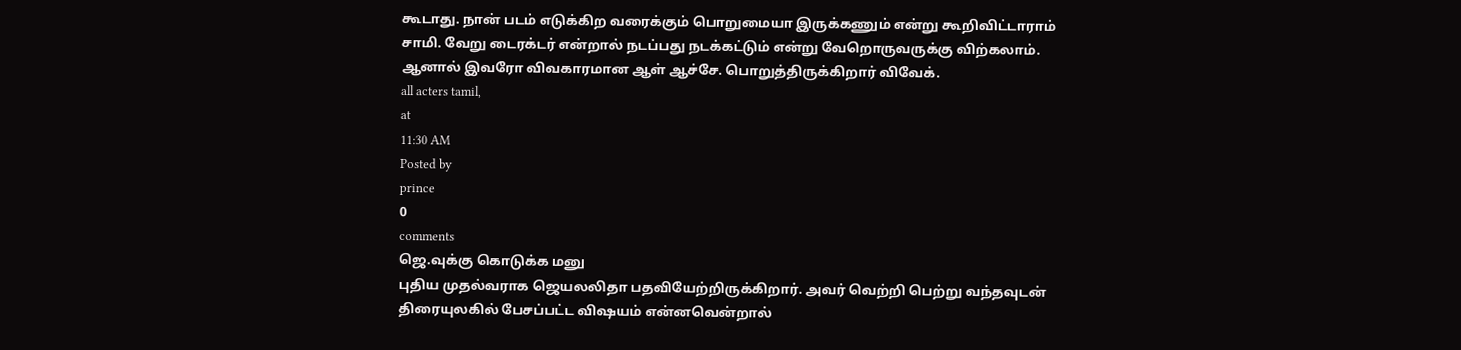கூடாது. நான் படம் எடுக்கிற வரைக்கும் பொறுமையா இருக்கணும் என்று கூறிவிட்டாராம் சாமி. வேறு டைரக்டர் என்றால் நடப்பது நடக்கட்டும் என்று வேறொருவருக்கு விற்கலாம். ஆனால் இவரோ விவகாரமான ஆள் ஆச்சே. பொறுத்திருக்கிறார் விவேக்.
all acters tamil,
at
11:30 AM
Posted by
prince
0
comments
ஜெ.வுக்கு கொடுக்க மனு
புதிய முதல்வராக ஜெயலலிதா பதவியேற்றிருக்கிறார். அவர் வெற்றி பெற்று வந்தவுடன் திரையுலகில் பேசப்பட்ட விஷயம் என்னவென்றால்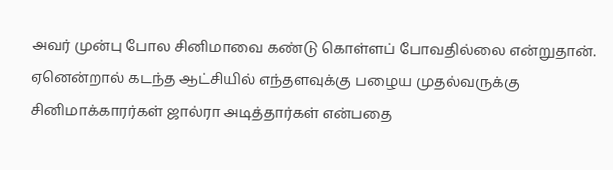அவர் முன்பு போல சினிமாவை கண்டு கொள்ளப் போவதில்லை என்றுதான்.
ஏனென்றால் கடந்த ஆட்சியில் எந்தளவுக்கு பழைய முதல்வருக்கு சினிமாக்காரர்கள் ஜால்ரா அடித்தார்கள் என்பதை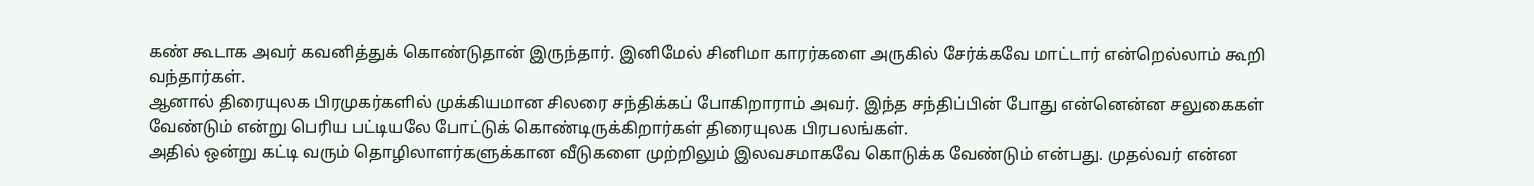கண் கூடாக அவர் கவனித்துக் கொண்டுதான் இருந்தார். இனிமேல் சினிமா காரர்களை அருகில் சேர்க்கவே மாட்டார் என்றெல்லாம் கூறி வந்தார்கள்.
ஆனால் திரையுலக பிரமுகர்களில் முக்கியமான சிலரை சந்திக்கப் போகிறாராம் அவர். இந்த சந்திப்பின் போது என்னென்ன சலுகைகள் வேண்டும் என்று பெரிய பட்டியலே போட்டுக் கொண்டிருக்கிறார்கள் திரையுலக பிரபலங்கள்.
அதில் ஒன்று கட்டி வரும் தொழிலாளர்களுக்கான வீடுகளை முற்றிலும் இலவசமாகவே கொடுக்க வேண்டும் என்பது. முதல்வர் என்ன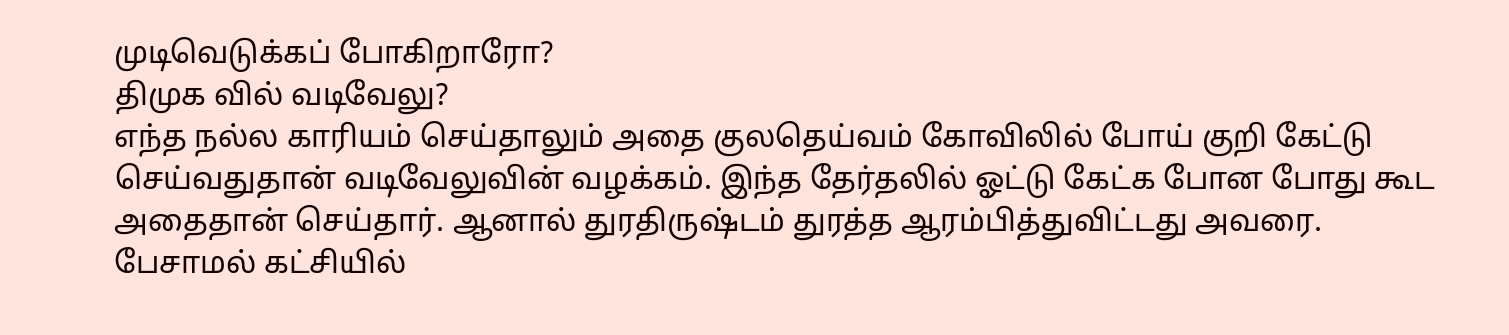முடிவெடுக்கப் போகிறாரோ?
திமுக வில் வடிவேலு?
எந்த நல்ல காரியம் செய்தாலும் அதை குலதெய்வம் கோவிலில் போய் குறி கேட்டு செய்வதுதான் வடிவேலுவின் வழக்கம். இந்த தேர்தலில் ஓட்டு கேட்க போன போது கூட அதைதான் செய்தார். ஆனால் துரதிருஷ்டம் துரத்த ஆரம்பித்துவிட்டது அவரை.
பேசாமல் கட்சியில்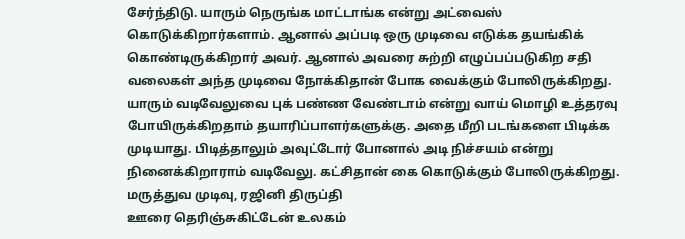சேர்ந்திடு. யாரும் நெருங்க மாட்டாங்க என்று அட்வைஸ் கொடுக்கிறார்களாம். ஆனால் அப்படி ஒரு முடிவை எடுக்க தயங்கிக் கொண்டிருக்கிறார் அவர். ஆனால் அவரை சுற்றி எழுப்பப்படுகிற சதி வலைகள் அந்த முடிவை நோக்கிதான் போக வைக்கும் போலிருக்கிறது.
யாரும் வடிவேலுவை புக் பண்ண வேண்டாம் என்று வாய் மொழி உத்தரவு போயிருக்கிறதாம் தயாரிப்பாளர்களுக்கு. அதை மீறி படங்களை பிடிக்க முடியாது. பிடித்தாலும் அவுட்டோர் போனால் அடி நிச்சயம் என்று நினைக்கிறாராம் வடிவேலு. கட்சிதான் கை கொடுக்கும் போலிருக்கிறது.
மருத்துவ முடிவு, ரஜினி திருப்தி
ஊரை தெரிஞ்சுகிட்டேன் உலகம்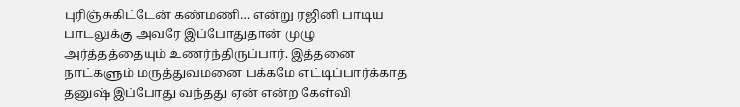புரிஞ்சுகிட்டேன் கண்மணி… என்று ரஜினி பாடிய பாடலுக்கு அவரே இப்போதுதான் முழு அர்த்தத்தையும் உணர்ந்திருப்பார். இத்தனை நாட்களும் மருத்துவமனை பக்கமே எட்டிப்பார்க்காத தனுஷ் இப்போது வந்தது ஏன் என்ற கேள்வி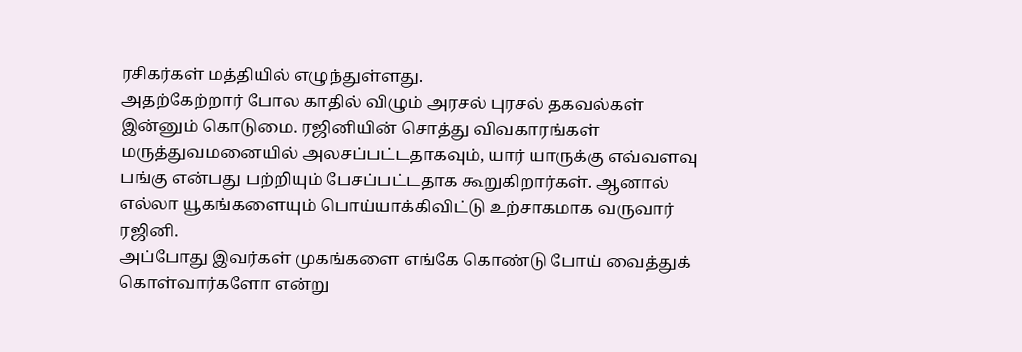ரசிகர்கள் மத்தியில் எழுந்துள்ளது.
அதற்கேற்றார் போல காதில் விழும் அரசல் புரசல் தகவல்கள் இன்னும் கொடுமை. ரஜினியின் சொத்து விவகாரங்கள் மருத்துவமனையில் அலசப்பட்டதாகவும், யார் யாருக்கு எவ்வளவு பங்கு என்பது பற்றியும் பேசப்பட்டதாக கூறுகிறார்கள். ஆனால் எல்லா யூகங்களையும் பொய்யாக்கிவிட்டு உற்சாகமாக வருவார் ரஜினி.
அப்போது இவர்கள் முகங்களை எங்கே கொண்டு போய் வைத்துக் கொள்வார்களோ என்று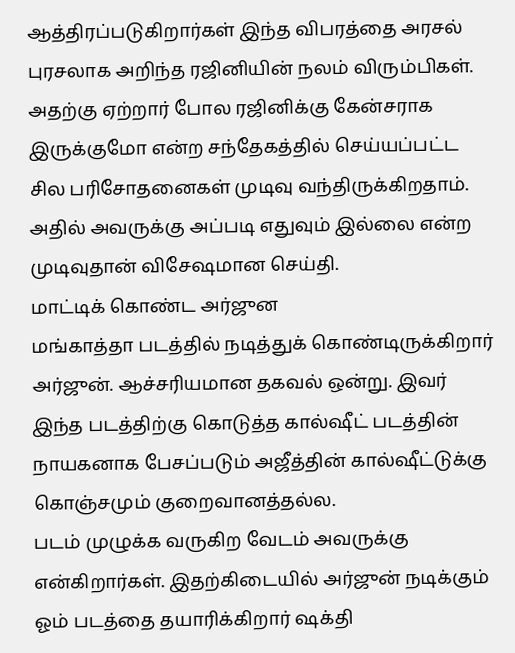ஆத்திரப்படுகிறார்கள் இந்த விபரத்தை அரசல் புரசலாக அறிந்த ரஜினியின் நலம் விரும்பிகள். அதற்கு ஏற்றார் போல ரஜினிக்கு கேன்சராக இருக்குமோ என்ற சந்தேகத்தில் செய்யப்பட்ட சில பரிசோதனைகள் முடிவு வந்திருக்கிறதாம். அதில் அவருக்கு அப்படி எதுவும் இல்லை என்ற முடிவுதான் விசேஷமான செய்தி.
மாட்டிக் கொண்ட அர்ஜுன
மங்காத்தா படத்தில் நடித்துக் கொண்டிருக்கிறார் அர்ஜுன். ஆச்சரியமான தகவல் ஒன்று. இவர் இந்த படத்திற்கு கொடுத்த கால்ஷீட் படத்தின் நாயகனாக பேசப்படும் அஜீத்தின் கால்ஷீட்டுக்கு கொஞ்சமும் குறைவானத்தல்ல.
படம் முழுக்க வருகிற வேடம் அவருக்கு என்கிறார்கள். இதற்கிடையில் அர்ஜுன் நடிக்கும் ஓம் படத்தை தயாரிக்கிறார் ஷக்தி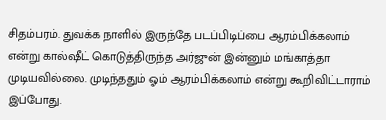சிதம்பரம். துவக்க நாளில் இருந்தே படப்பிடிப்பை ஆரம்பிக்கலாம் என்று கால்ஷீட் கொடுத்திருந்த அர்ஜுன் இன்னும் மங்காத்தா முடியவில்லை. முடிந்ததும் ஓம் ஆரம்பிக்கலாம் என்று கூறிவிட்டாராம் இப்போது.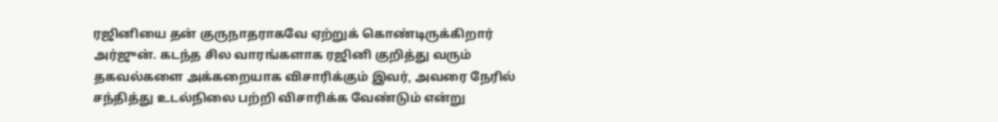ரஜினியை தன் குருநாதராகவே ஏற்றுக் கொண்டிருக்கிறார் அர்ஜுன். கடந்த சில வாரங்களாக ரஜினி குறித்து வரும் தகவல்களை அக்கறையாக விசாரிக்கும் இவர், அவரை நேரில் சந்தித்து உடல்நிலை பற்றி விசாரிக்க வேண்டும் என்று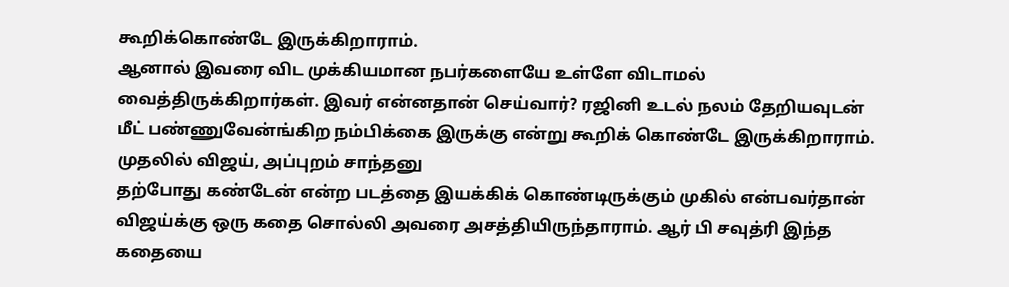கூறிக்கொண்டே இருக்கிறாராம்.
ஆனால் இவரை விட முக்கியமான நபர்களையே உள்ளே விடாமல் வைத்திருக்கிறார்கள். இவர் என்னதான் செய்வார்? ரஜினி உடல் நலம் தேறியவுடன் மீட் பண்ணுவேன்ங்கிற நம்பிக்கை இருக்கு என்று கூறிக் கொண்டே இருக்கிறாராம்.
முதலில் விஜய், அப்புறம் சாந்தனு
தற்போது கண்டேன் என்ற படத்தை இயக்கிக் கொண்டிருக்கும் முகில் என்பவர்தான் விஜய்க்கு ஒரு கதை சொல்லி அவரை அசத்தியிருந்தாராம். ஆர் பி சவுத்ரி இந்த கதையை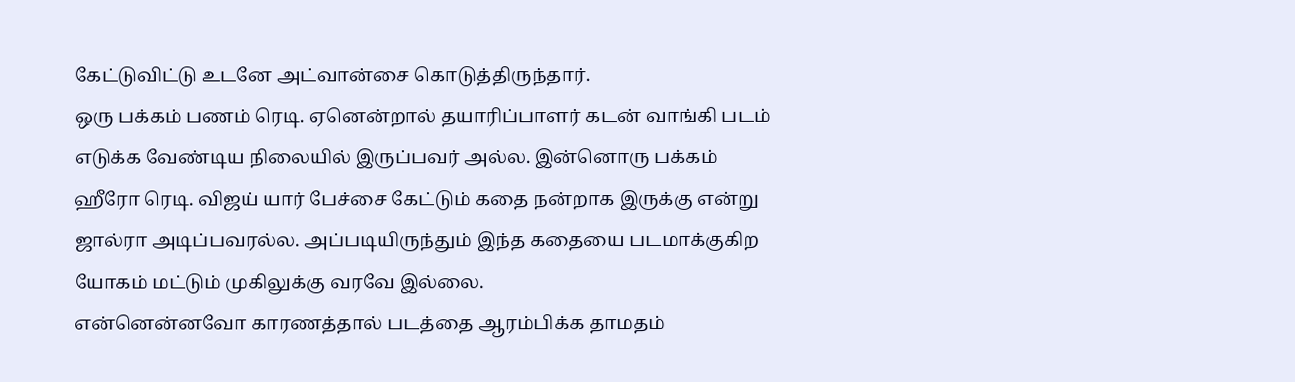கேட்டுவிட்டு உடனே அட்வான்சை கொடுத்திருந்தார்.
ஒரு பக்கம் பணம் ரெடி. ஏனென்றால் தயாரிப்பாளர் கடன் வாங்கி படம் எடுக்க வேண்டிய நிலையில் இருப்பவர் அல்ல. இன்னொரு பக்கம் ஹீரோ ரெடி. விஜய் யார் பேச்சை கேட்டும் கதை நன்றாக இருக்கு என்று ஜால்ரா அடிப்பவரல்ல. அப்படியிருந்தும் இந்த கதையை படமாக்குகிற யோகம் மட்டும் முகிலுக்கு வரவே இல்லை.
என்னென்னவோ காரணத்தால் படத்தை ஆரம்பிக்க தாமதம்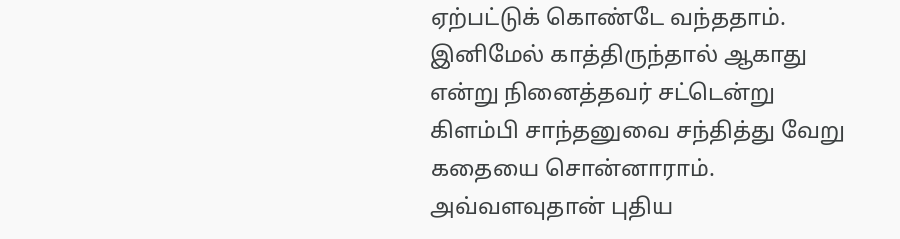ஏற்பட்டுக் கொண்டே வந்ததாம். இனிமேல் காத்திருந்தால் ஆகாது என்று நினைத்தவர் சட்டென்று கிளம்பி சாந்தனுவை சந்தித்து வேறு கதையை சொன்னாராம்.
அவ்வளவுதான் புதிய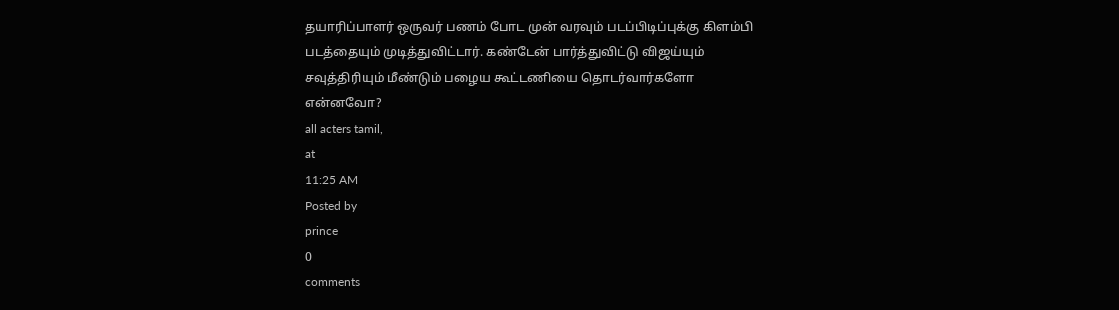தயாரிப்பாளர் ஒருவர் பணம் போட முன் வரவும் படப்பிடிப்புக்கு கிளம்பி படத்தையும் முடித்துவிட்டார். கண்டேன் பார்த்துவிட்டு விஜய்யும் சவுத்திரியும் மீண்டும் பழைய கூட்டணியை தொடர்வார்களோ என்னவோ?
all acters tamil,
at
11:25 AM
Posted by
prince
0
comments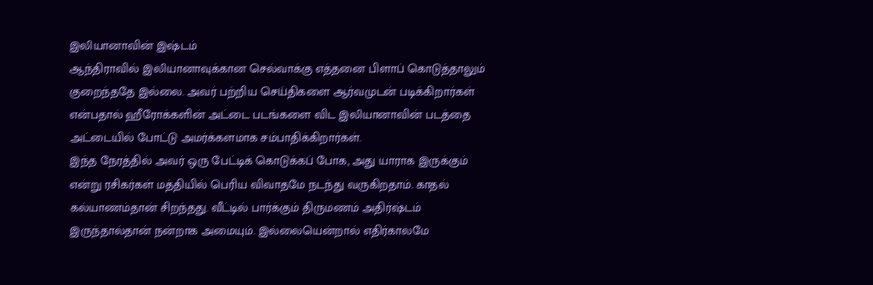இலியானாவின் இஷ்டம்
ஆந்திராவில் இலியானாவுக்கான செல்வாக்கு எத்தனை பிளாப் கொடுத்தாலும் குறைந்ததே இல்லை. அவர் பற்றிய செய்திகளை ஆர்வமுடன் படிக்கிறார்கள் என்பதால் ஹீரோக்களின் அட்டை படங்களை விட இலியானாவின் படத்தை அட்டையில் போட்டு அமர்க்களமாக சம்பாதிக்கிறார்கள்.
இந்த நேரத்தில் அவர் ஒரு பேட்டிக் கொடுக்கப் போக, அது யாராக இருக்கும் என்று ரசிகர்கள் மத்தியில் பெரிய விவாதமே நடந்து வருகிறதாம். காதல் கல்யாணம்தான் சிறந்தது. வீட்டில் பார்க்கும் திருமணம் அதிர்ஷ்டம் இருந்தால்தான் நன்றாக அமையும். இல்லையென்றால் எதிர்காலமே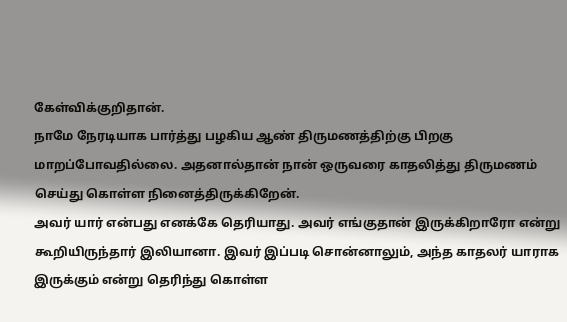கேள்விக்குறிதான்.
நாமே நேரடியாக பார்த்து பழகிய ஆண் திருமணத்திற்கு பிறகு மாறப்போவதில்லை. அதனால்தான் நான் ஒருவரை காதலித்து திருமணம் செய்து கொள்ள நினைத்திருக்கிறேன்.
அவர் யார் என்பது எனக்கே தெரியாது. அவர் எங்குதான் இருக்கிறாரோ என்று கூறியிருந்தார் இலியானா. இவர் இப்படி சொன்னாலும், அந்த காதலர் யாராக இருக்கும் என்று தெரிந்து கொள்ள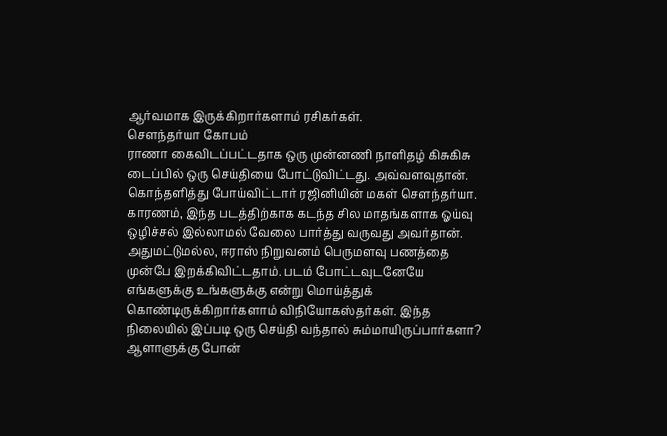ஆர்வமாக இருக்கிறார்களாம் ரசிகர்கள்.
சௌந்தர்யா கோபம்
ராணா கைவிடப்பட்டதாக ஒரு முன்னணி நாளிதழ் கிசுகிசு டைப்பில் ஒரு செய்தியை போட்டுவிட்டது. அவ்வளவுதான். கொந்தளித்து போய்விட்டார் ரஜினியின் மகள் சௌந்தர்யா. காரணம், இந்த படத்திற்காக கடந்த சில மாதங்களாக ஓய்வு ஒழிச்சல் இல்லாமல் வேலை பார்த்து வருவது அவர்தான்.
அதுமட்டுமல்ல, ஈராஸ் நிறுவனம் பெருமளவு பணத்தை முன்பே இறக்கிவிட்டதாம். படம் போட்டவுடனேயே எங்களுக்கு உங்களுக்கு என்று மொய்த்துக் கொண்டிருக்கிறார்களாம் விநியோகஸ்தர்கள். இந்த நிலையில் இப்படி ஒரு செய்தி வந்தால் சும்மாயிருப்பார்களா? ஆளாளுக்கு போன்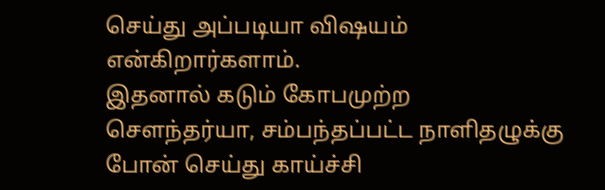செய்து அப்படியா விஷயம் என்கிறார்களாம்.
இதனால் கடும் கோபமுற்ற சௌந்தர்யா, சம்பந்தப்பட்ட நாளிதழுக்கு போன் செய்து காய்ச்சி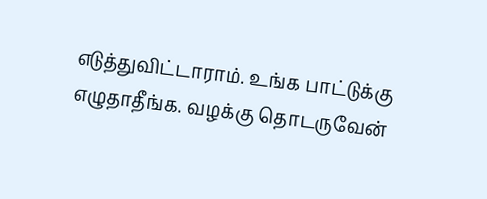எடுத்துவிட்டாராம். உங்க பாட்டுக்கு எழுதாதீங்க. வழக்கு தொடருவேன்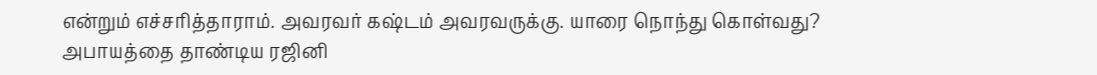என்றும் எச்சரித்தாராம். அவரவர் கஷ்டம் அவரவருக்கு. யாரை நொந்து கொள்வது?
அபாயத்தை தாண்டிய ரஜினி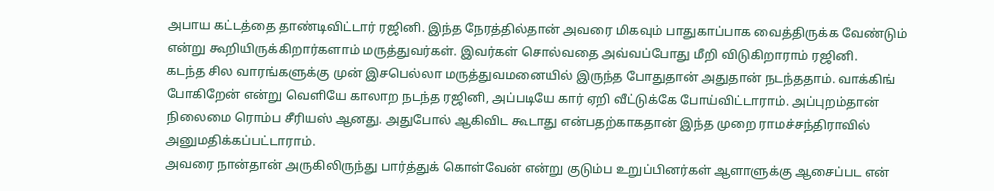அபாய கட்டத்தை தாண்டிவிட்டார் ரஜினி. இந்த நேரத்தில்தான் அவரை மிகவும் பாதுகாப்பாக வைத்திருக்க வேண்டும் என்று கூறியிருக்கிறார்களாம் மருத்துவர்கள். இவர்கள் சொல்வதை அவ்வப்போது மீறி விடுகிறாராம் ரஜினி.
கடந்த சில வாரங்களுக்கு முன் இசபெல்லா மருத்துவமனையில் இருந்த போதுதான் அதுதான் நடந்ததாம். வாக்கிங் போகிறேன் என்று வெளியே காலாற நடந்த ரஜினி, அப்படியே கார் ஏறி வீட்டுக்கே போய்விட்டாராம். அப்புறம்தான் நிலைமை ரொம்ப சீரியஸ் ஆனது. அதுபோல் ஆகிவிட கூடாது என்பதற்காகதான் இந்த முறை ராமச்சந்திராவில் அனுமதிக்கப்பட்டாராம்.
அவரை நான்தான் அருகிலிருந்து பார்த்துக் கொள்வேன் என்று குடும்ப உறுப்பினர்கள் ஆளாளுக்கு ஆசைப்பட என்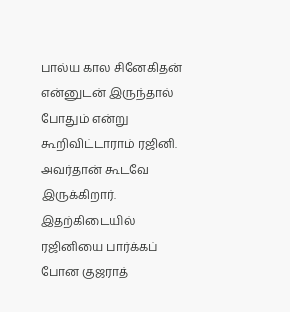பால்ய கால சினேகிதன் என்னுடன் இருந்தால் போதும் என்று கூறிவிட்டாராம் ரஜினி.
அவர்தான் கூடவே இருக்கிறார். இதற்கிடையில் ரஜினியை பார்க்கப் போன குஜராத்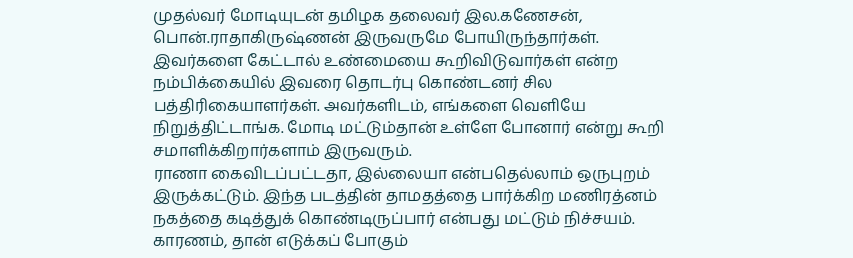முதல்வர் மோடியுடன் தமிழக தலைவர் இல.கணேசன், பொன்.ராதாகிருஷ்ணன் இருவருமே போயிருந்தார்கள். இவர்களை கேட்டால் உண்மையை கூறிவிடுவார்கள் என்ற நம்பிக்கையில் இவரை தொடர்பு கொண்டனர் சில பத்திரிகையாளர்கள். அவர்களிடம், எங்களை வெளியே நிறுத்திட்டாங்க. மோடி மட்டும்தான் உள்ளே போனார் என்று கூறி சமாளிக்கிறார்களாம் இருவரும்.
ராணா கைவிடப்பட்டதா, இல்லையா என்பதெல்லாம் ஒருபுறம் இருக்கட்டும். இந்த படத்தின் தாமதத்தை பார்க்கிற மணிரத்னம் நகத்தை கடித்துக் கொண்டிருப்பார் என்பது மட்டும் நிச்சயம். காரணம், தான் எடுக்கப் போகும்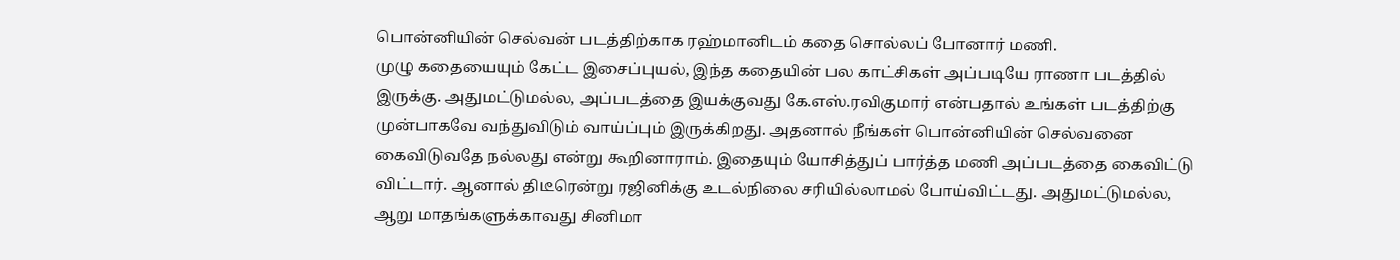பொன்னியின் செல்வன் படத்திற்காக ரஹ்மானிடம் கதை சொல்லப் போனார் மணி.
முழு கதையையும் கேட்ட இசைப்புயல், இந்த கதையின் பல காட்சிகள் அப்படியே ராணா படத்தில் இருக்கு. அதுமட்டுமல்ல, அப்படத்தை இயக்குவது கே.எஸ்.ரவிகுமார் என்பதால் உங்கள் படத்திற்கு முன்பாகவே வந்துவிடும் வாய்ப்பும் இருக்கிறது. அதனால் நீங்கள் பொன்னியின் செல்வனை கைவிடுவதே நல்லது என்று கூறினாராம். இதையும் யோசித்துப் பார்த்த மணி அப்படத்தை கைவிட்டு விட்டார். ஆனால் திடீரென்று ரஜினிக்கு உடல்நிலை சரியில்லாமல் போய்விட்டது. அதுமட்டுமல்ல, ஆறு மாதங்களுக்காவது சினிமா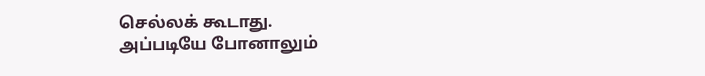செல்லக் கூடாது.
அப்படியே போனாலும்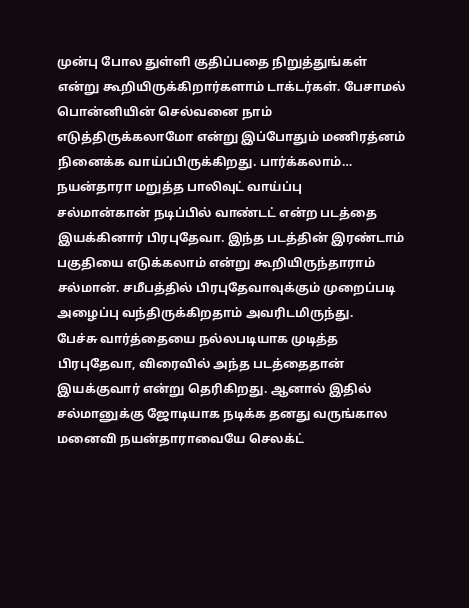முன்பு போல துள்ளி குதிப்பதை நிறுத்துங்கள் என்று கூறியிருக்கிறார்களாம் டாக்டர்கள். பேசாமல் பொன்னியின் செல்வனை நாம் எடுத்திருக்கலாமோ என்று இப்போதும் மணிரத்னம் நினைக்க வாய்ப்பிருக்கிறது. பார்க்கலாம்…
நயன்தாரா மறுத்த பாலிவுட் வாய்ப்பு
சல்மான்கான் நடிப்பில் வாண்டட் என்ற படத்தை இயக்கினார் பிரபுதேவா. இந்த படத்தின் இரண்டாம் பகுதியை எடுக்கலாம் என்று கூறியிருந்தாராம் சல்மான். சமீபத்தில் பிரபுதேவாவுக்கும் முறைப்படி அழைப்பு வந்திருக்கிறதாம் அவரிடமிருந்து.
பேச்சு வார்த்தையை நல்லபடியாக முடித்த பிரபுதேவா, விரைவில் அந்த படத்தைதான் இயக்குவார் என்று தெரிகிறது. ஆனால் இதில் சல்மானுக்கு ஜோடியாக நடிக்க தனது வருங்கால மனைவி நயன்தாராவையே செலக்ட்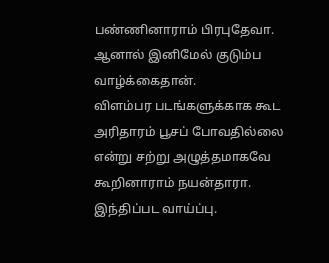பண்ணினாராம் பிரபுதேவா. ஆனால் இனிமேல் குடும்ப வாழ்க்கைதான்.
விளம்பர படங்களுக்காக கூட அரிதாரம் பூசப் போவதில்லை என்று சற்று அழுத்தமாகவே கூறினாராம் நயன்தாரா. இந்திப்பட வாய்ப்பு.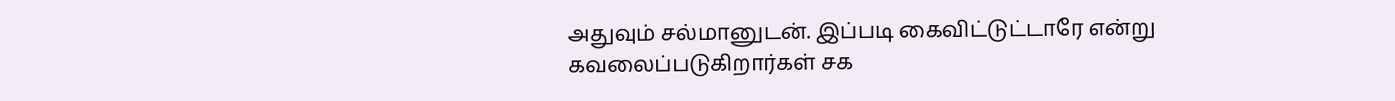அதுவும் சல்மானுடன். இப்படி கைவிட்டுட்டாரே என்று கவலைப்படுகிறார்கள் சக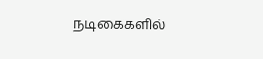நடிகைகளில்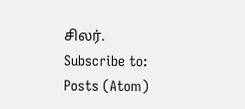சிலர்.
Subscribe to:
Posts (Atom)